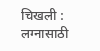चिखली : लग्नासाठी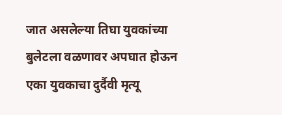जात असलेल्या तिघा युवकांच्या बुलेटला वळणावर अपघात होऊन एका युवकाचा दुर्दैवी मृत्यू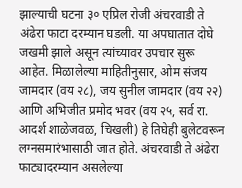झाल्याची घटना ३० एप्रिल रोजी अंचरवाडी ते अंढेरा फाटा दरम्यान घडली. या अपघातात दोघे जखमी झाले असून त्यांच्यावर उपचार सुरू आहेत. मिळालेल्या माहितीनुसार, ओम संजय जामदार (वय २८), जय सुनील जामदार (वय २२) आणि अभिजीत प्रमोद भवर (वय २५, सर्व रा. आदर्श शाळेजवळ, चिखली) हे तिघेही बुलेटवरून लग्नसमारंभासाठी जात होते. अंचरवाडी ते अंढेरा फाट्यादरम्यान असलेल्या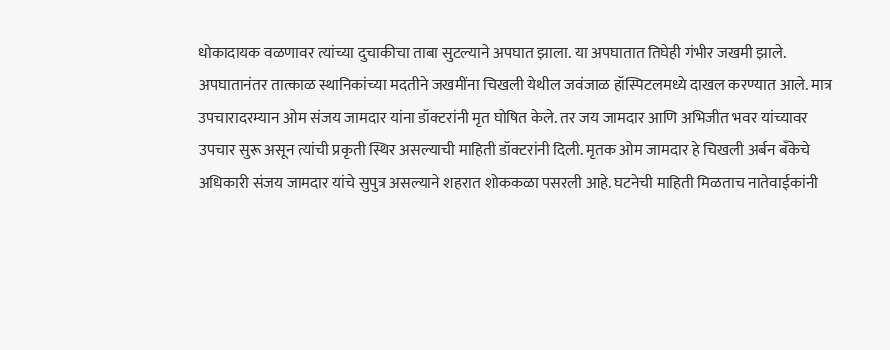धोकादायक वळणावर त्यांच्या दुचाकीचा ताबा सुटल्याने अपघात झाला. या अपघातात तिघेही गंभीर जखमी झाले. अपघातानंतर तात्काळ स्थानिकांच्या मदतीने जखमींना चिखली येथील जवंजाळ हॉस्पिटलमध्ये दाखल करण्यात आले. मात्र उपचारादरम्यान ओम संजय जामदार यांना डॉक्टरांनी मृत घोषित केले. तर जय जामदार आणि अभिजीत भवर यांच्यावर उपचार सुरू असून त्यांची प्रकृती स्थिर असल्याची माहिती डॉक्टरांनी दिली. मृतक ओम जामदार हे चिखली अर्बन बँकेचे अधिकारी संजय जामदार यांचे सुपुत्र असल्याने शहरात शोककळा पसरली आहे. घटनेची माहिती मिळताच नातेवाईकांनी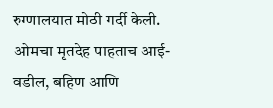रुग्णालयात मोठी गर्दी केली. ओमचा मृतदेह पाहताच आई-वडील, बहिण आणि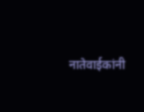नातेवाईकांनी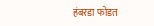हंबरडा फोडत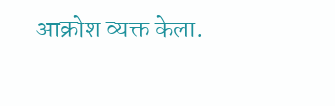आक्रोश व्यक्त केला.